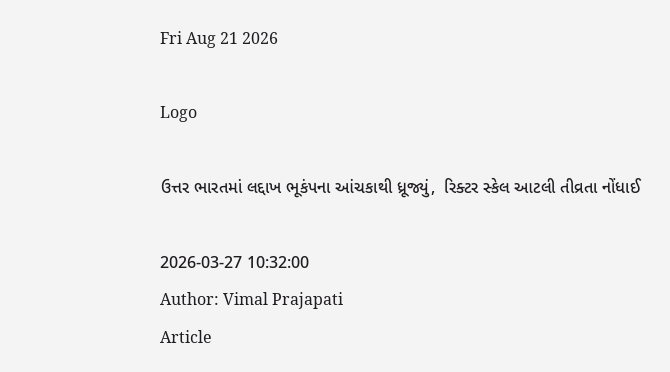Fri Aug 21 2026

Logo

ઉત્તર ભારતમાં લદ્દાખ ભૂકંપના આંચકાથી ધ્રૂજ્યું,  રિક્ટર સ્કેલ આટલી તીવ્રતા નોંધાઈ

2026-03-27 10:32:00
Author: Vimal Prajapati
Article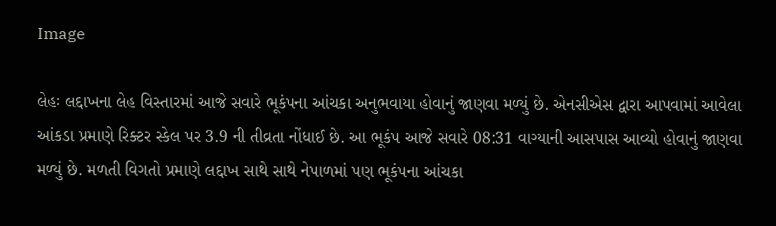Image

લેહઃ લદ્દાખના લેહ વિસ્તારમાં આજે સવારે ભૂકંપના આંચકા અનુભવાયા હોવાનું જાણવા મળ્યું છે. એનસીએસ દ્વારા આપવામાં આવેલા આંકડા પ્રમાણે રિક્ટર સ્કેલ પર 3.9 ની તીવ્રતા નોંધાઈ છે. આ ભૂકંપ આજે સવારે 08:31 વાગ્યાની આસપાસ આવ્યો હોવાનું જાણવા મળ્યું છે. મળતી વિગતો પ્રમાણે લદ્દાખ સાથે સાથે નેપાળમાં પણ ભૂકંપના આંચકા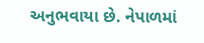અનુભવાયા છે. નેપાળમાં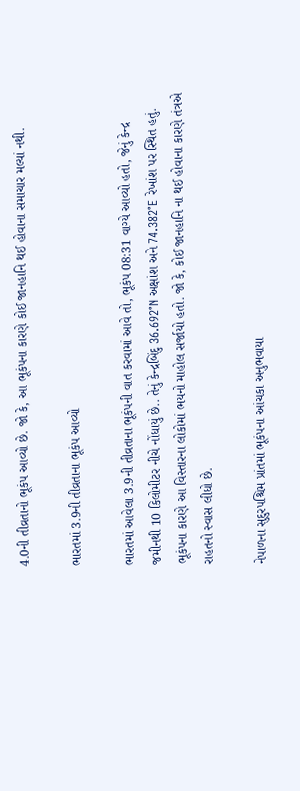4.0ની તીવ્રતાનો ભૂકંપ આવ્યો છે. જો કે, આ ભૂકંપના કારણે કોઈ જાનહાનિ થઈ હોવાના સમાચાર મલ્યાં નથી.

ભારતમાં 3.9ની તીવ્રતાના ભૂકંપ આવ્યો

ભારતમાં આવેલા 3.9ની તીવ્રતાના ભૂકંપની વાત કરવામાં આવે તો, ભૂકંપ 08:31 વાગ્યે આવ્યો હતો, જેનું કેન્દ્ર જમીનથી 10 કિલોમીટર નીચે નોંધાયું છે.. તેનું કેન્દ્રબિંદુ 36.692°N અક્ષાંશ અને 74.382°E રેખાંશ પર સ્થિત હતું. ભૂકંપના કારણે આ વિસ્તારના લોકોમાં ભયનો માહોલ સર્જાયો હતો. જો કે, કોઈ જાનહાનિ ના થઈ હોવાના કારણે તંત્રએ રાહતનો સ્વાસ લીધો છે.

નેપાળના સુદુરપશ્ચિમ પ્રાંતમાં ભૂકંપના આંચકા અનુભવાયા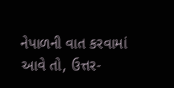નેપાળની વાત કરવામાં આવે તો, ઉત્તર-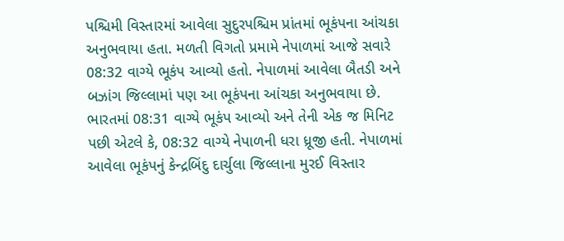પશ્ચિમી વિસ્તારમાં આવેલા સુદુરપશ્ચિમ પ્રાંતમાં ભૂકંપના આંચકા અનુભવાયા હતા. મળતી વિગતો પ્રમામે નેપાળમાં આજે સવારે 08:32 વાગ્યે ભૂકંપ આવ્યો હતો. નેપાળમાં આવેલા બૈતડી અને બઝાંગ જિલ્લામાં પણ આ ભૂકંપના આંચકા અનુભવાયા છે. ભારતમાં 08:31 વાગ્યે ભૂકંપ આવ્યો અને તેની એક જ મિનિટ પછી એટલે કે, 08:32 વાગ્યે નેપાળની ધરા ધ્રૂજી હતી. નેપાળમાં આવેલા ભૂકંપનું કેન્દ્રબિંદુ દાર્ચુલા જિલ્લાના મુરઈ વિસ્તાર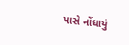પાસે નોંધાયું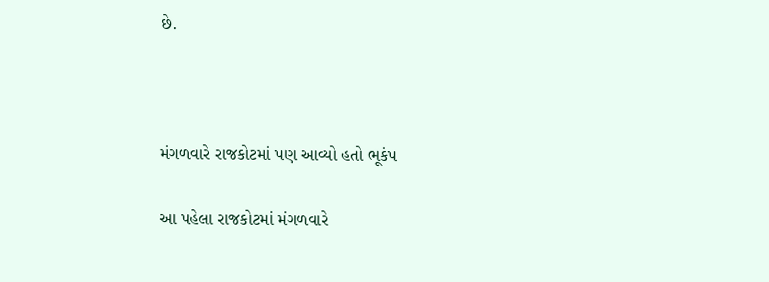છે.



મંગળવારે રાજકોટમાં પણ આવ્યો હતો ભૂકંપ

આ પહેલા રાજકોટમાં મંગળવારે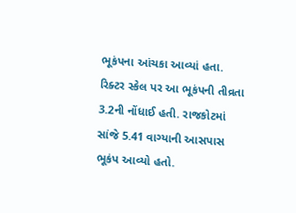ભૂકંપના આંચકા આવ્યાં હતા. રિક્ટર સ્કેલ પર આ ભૂકંપની તીવ્રતા 3.2ની નોંધાઈ હતી. રાજકોટમાં સાંજે 5.41 વાગ્યાની આસપાસ ભૂકંપ આવ્યો હતો.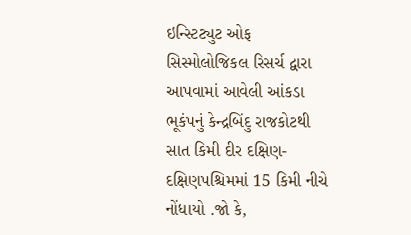ઇન્સ્ટિટ્યુટ ઓફ સિસ્મોલોજિકલ રિસર્ચ દ્વારા આપવામાં આવેલી આંકડા ભૂકંપનું કેન્દ્રબિંદુ રાજકોટથી સાત કિમી દીર દક્ષિણ-દક્ષિણપશ્ચિમમાં 15 કિમી નીચે નોંધાયો .જો કે,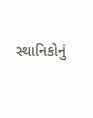સ્થાનિકોનું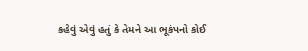કહેવું એવું હતું કે તેમને આ ભૂકંપનો કોઈ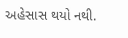અહેસાસ થયો નથી.